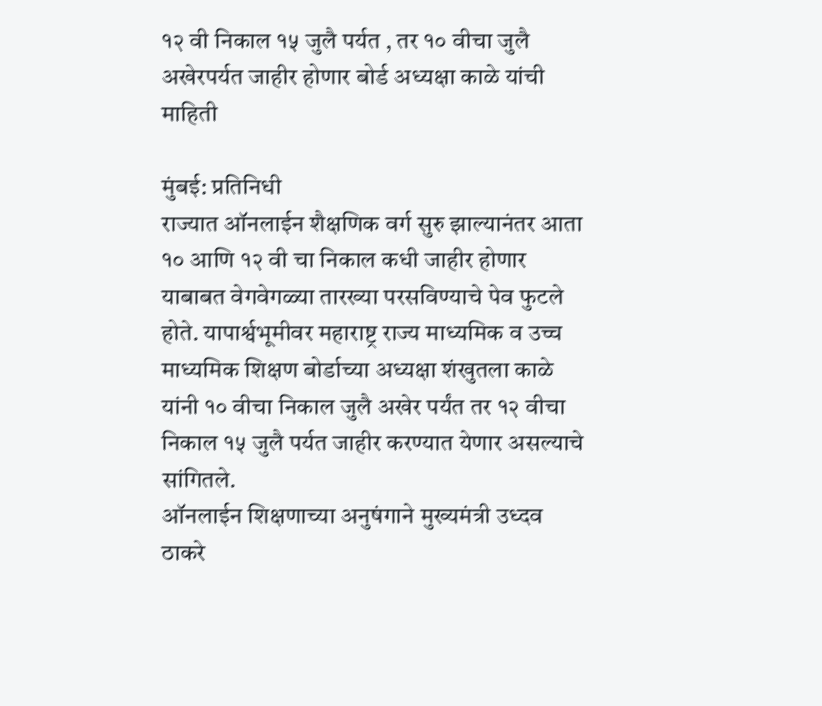१२ वी निकाल १५ जुलै पर्यत , तर १० वीचा जुलै अखेरपर्यत जाहीर होणार बोर्ड अध्यक्षा काळे यांची माहिती

मुंबई: प्रतिनिधी
राज्यात ऑनलाईन शैक्षणिक वर्ग सुरु झाल्यानंतर आता १० आणि १२ वी चा निकाल कधी जाहीर होणार याबाबत वेगवेगळ्या तारख्या परसविण्याचे पेव फुटले होते. यापार्श्वभूमीवर महाराष्ट्र राज्य माध्यमिक व उच्च माध्यमिक शिक्षण बोर्डाच्या अध्यक्षा शंखुतला काळे यांनी १० वीचा निकाल जुलै अखेर पर्यंत तर १२ वीचा निकाल १५ जुलै पर्यत जाहीर करण्यात येणार असल्याचे सांगितले.
ऑनलाईन शिक्षणाच्या अनुषंगाने मुख्यमंत्री उध्दव ठाकरे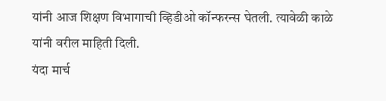यांनी आज शिक्षण विभागाची व्हिडीओ कॉन्फरन्स घेतली. त्यावेळी काळे यांनी वरील माहिती दिली.
यंदा मार्च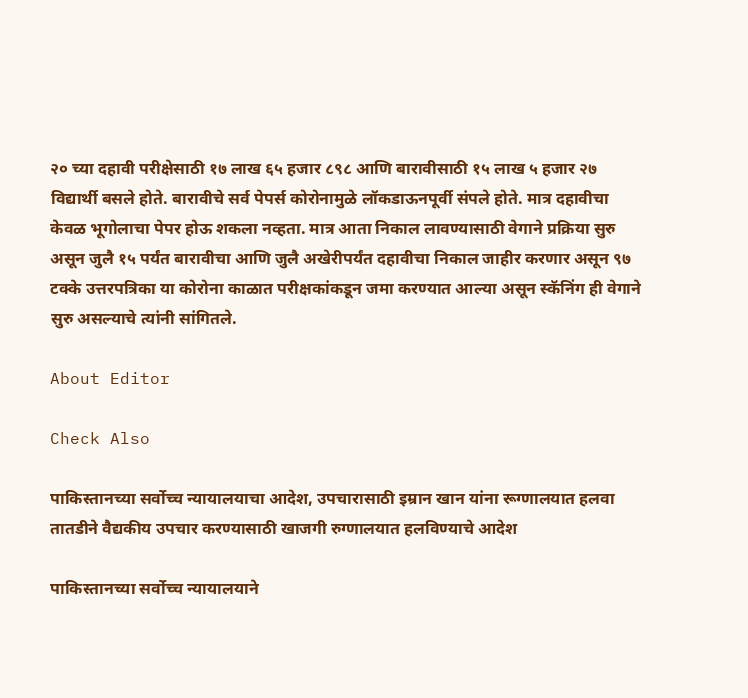२० च्या दहावी परीक्षेसाठी १७ लाख ६५ हजार ८९८ आणि बारावीसाठी १५ लाख ५ हजार २७ विद्यार्थी बसले होते. बारावीचे सर्व पेपर्स कोरोनामुळे लॉकडाऊनपूर्वी संपले होते. मात्र दहावीचा केवळ भूगोलाचा पेपर होऊ शकला नव्हता. मात्र आता निकाल लावण्यासाठी वेगाने प्रक्रिया सुरु असून जुलै १५ पर्यंत बारावीचा आणि जुलै अखेरीपर्यंत दहावीचा निकाल जाहीर करणार असून ९७ टक्के उत्तरपत्रिका या कोरोना काळात परीक्षकांकडून जमा करण्यात आल्या असून स्कॅनिंग ही वेगाने सुरु असल्याचे त्यांनी सांगितले.

About Editor

Check Also

पाकिस्तानच्या सर्वोच्च न्यायालयाचा आदेश, उपचारासाठी इम्रान खान यांना रूग्णालयात हलवा तातडीने वैद्यकीय उपचार करण्यासाठी खाजगी रुग्णालयात हलविण्याचे आदेश

पाकिस्तानच्या सर्वोच्च न्यायालयाने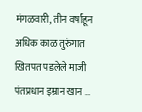मंगळवारी, तीन वर्षांहून अधिक काळ तुरुंगात खितपत पडलेले माजी पंतप्रधान इम्रान खान …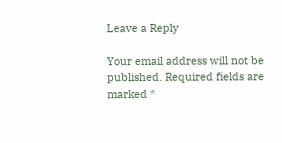Leave a Reply

Your email address will not be published. Required fields are marked *